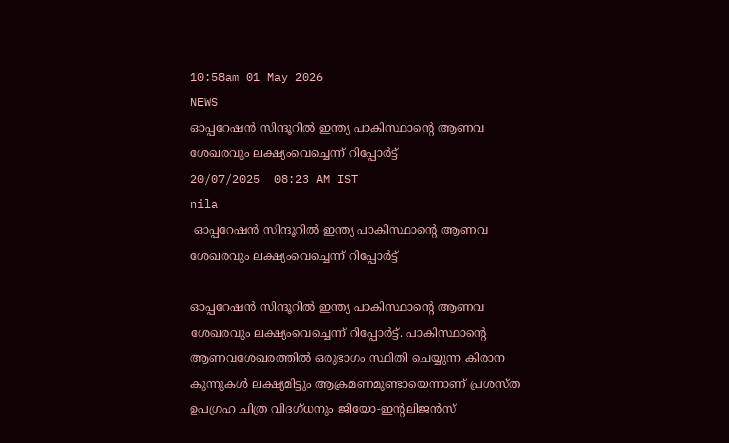10:58am 01 May 2026
NEWS
ഓപ്പറേഷൻ സിന്ദൂറിൽ ഇന്ത്യ പാകിസ്ഥാന്റെ ആണവ ശേഖരവും ലക്ഷ്യംവെച്ചെന്ന് റിപ്പോർട്ട്
20/07/2025  08:23 AM IST
nila
 ഓപ്പറേഷൻ സിന്ദൂറിൽ ഇന്ത്യ പാകിസ്ഥാന്റെ ആണവ ശേഖരവും ലക്ഷ്യംവെച്ചെന്ന് റിപ്പോർട്ട്

ഓപ്പറേഷൻ സിന്ദൂറിൽ ഇന്ത്യ പാകിസ്ഥാന്റെ ആണവ ശേഖരവും ലക്ഷ്യംവെച്ചെന്ന് റിപ്പോർട്ട്. പാകിസ്ഥാന്റെ ആണവശേഖരത്തിൽ ഒരുഭാഗം സ്ഥിതി ചെയ്യുന്ന കിരാന കുന്നുകൾ ലക്ഷ്യമിട്ടും ആക്രമണമുണ്ടായെന്നാണ് പ്രശസ്ത ഉപഗ്രഹ ചിത്ര വിദഗ്ധനും ജിയോ-ഇന്റലിജൻസ്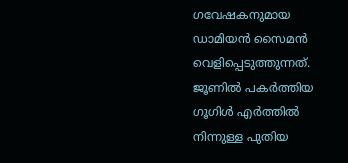ഗവേഷകനുമായ ഡാമിയൻ സൈമൻ വെളിപ്പെടുത്തുന്നത്. ജൂണിൽ പകർത്തിയ ഗൂഗിൾ എർത്തിൽ നിന്നുള്ള പുതിയ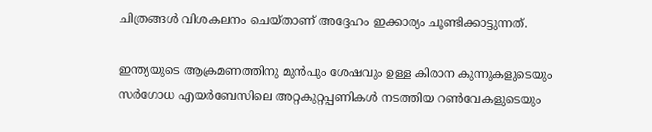ചിത്രങ്ങൾ വിശകലനം ചെയ്താണ് അദ്ദേഹം ഇക്കാര്യം ചൂണ്ടിക്കാട്ടുന്നത്.

ഇന്ത്യയുടെ ആക്രമണത്തിനു മുൻപും ശേഷവും ഉള്ള കിരാന കുന്നുകളുടെയും സർഗോധ എയർബേസിലെ അറ്റകുറ്റപ്പണികൾ നടത്തിയ റൺവേകളുടെയും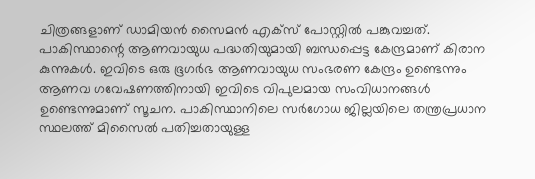ചിത്രങ്ങളാണ് ‍ഡാമിയൻ സൈമൻ എക്സ് പോസ്റ്റിൽ പങ്കുവച്ചത്. പാകിസ്ഥാന്റെ ആണവായുധ പദ്ധതിയുമായി ബന്ധപ്പെട്ട കേന്ദ്രമാണ് കിരാന കുന്നുകൾ. ഇവിടെ ഒരു ഭൂഗർഭ ആണവായുധ സംഭരണ കേന്ദ്രം ഉണ്ടെന്നും ആണവ ഗവേഷണത്തിനായി ഇവിടെ വിപുലമായ സംവിധാനങ്ങൾ ഉണ്ടെന്നുമാണ് സൂചന. പാകിസ്ഥാനിലെ സർഗോധ ജില്ലയിലെ തന്ത്രപ്രധാന സ്ഥലത്ത് മിസൈൽ പതിച്ചതായുള്ള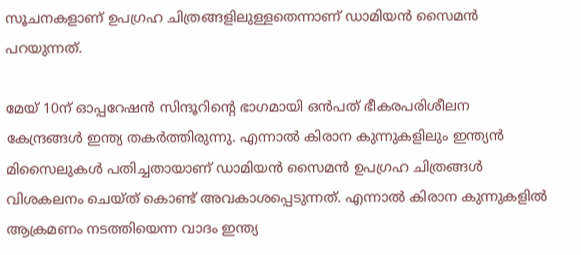സൂചനകളാണ് ഉപഗ്രഹ ചിത്രങ്ങളിലുള്ളതെന്നാണ് ഡാമിയൻ സൈമൻ പറയുന്നത്.

മേയ് 10ന് ഓപ്പറേഷൻ സിന്ദൂറിന്റെ ഭാഗമായി ഒൻപത് ഭീകരപരിശീലന കേന്ദ്രങ്ങൾ ഇന്ത്യ തകർത്തിരുന്നു. എന്നാൽ കിരാന കുന്നുകളിലും ഇന്ത്യൻ മിസൈലുകൾ പതിച്ചതായാണ് ഡാമിയൻ സൈമൻ ഉപഗ്രഹ ചിത്രങ്ങൾ വിശകലനം ചെയ്ത് കൊണ്ട് അവകാശപ്പെടുന്നത്. എന്നാൽ കിരാന കുന്നുകളിൽ ആക്രമണം നടത്തിയെന്ന വാദം ഇന്ത്യ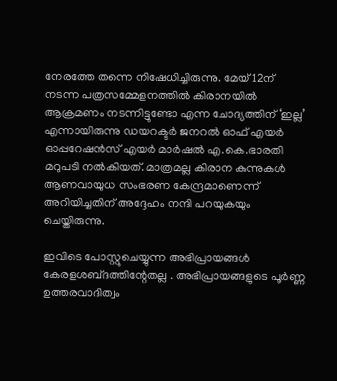നേരത്തേ തന്നെ നിഷേധിച്ചിരുന്നു. മേയ് 12ന് നടന്ന പത്രസമ്മേളനത്തിൽ കിരാനയിൽ ആക്രമണം നടന്നിട്ടുണ്ടോ എന്ന ചോദ്യത്തിന് ‘ഇല്ല’ എന്നായിരുന്നു ഡയറക്ടർ ജനറൽ ഓഫ് എയർ ഓപ്പറേഷൻസ് എയർ മാർഷൽ എ.കെ.ഭാരതി മറുപടി നൽകിയത്. മാത്രമല്ല കിരാന കുന്നുകൾ ആണവായുധ സംഭരണ കേന്ദ്രമാണെന്ന് അറിയിച്ചതിന് അദ്ദേഹം നന്ദി പറയുകയും ചെയ്തിരുന്നു.

ഇവിടെ പോസ്റ്റുചെയ്യുന്ന അഭിപ്രായങ്ങള്‍ കേരളശബ്‌ദത്തിന്റേതല്ല . അഭിപ്രായങ്ങളുടെ പൂര്‍ണ്ണ ഉത്തരവാദിത്വം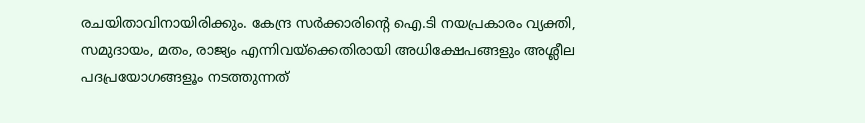രചയിതാവിനായിരിക്കും. കേന്ദ്ര സർക്കാരിന്റെ ഐ.ടി നയപ്രകാരം വ്യക്തി, സമുദായം, മതം, രാജ്യം എന്നിവയ്ക്കെതിരായി അധിക്ഷേപങ്ങളും അശ്ലീല പദപ്രയോഗങ്ങളൂം നടത്തുന്നത്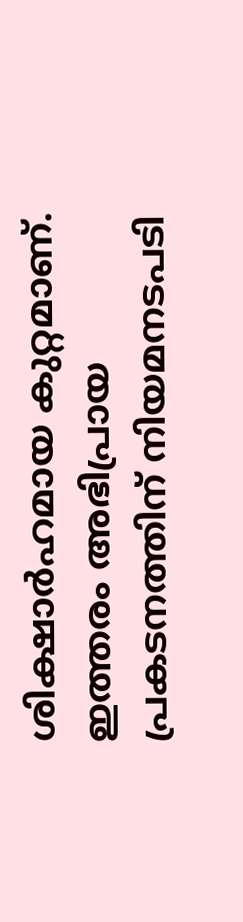ശിക്ഷാര്‍ഹമായ കുറ്റമാണ്. ഇത്തരം അഭിപ്രായ പ്രകടനത്തിന് നിയമനടപടി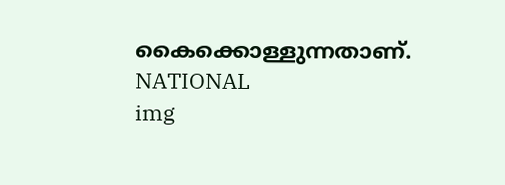കൈക്കൊള്ളുന്നതാണ്.
NATIONAL
img